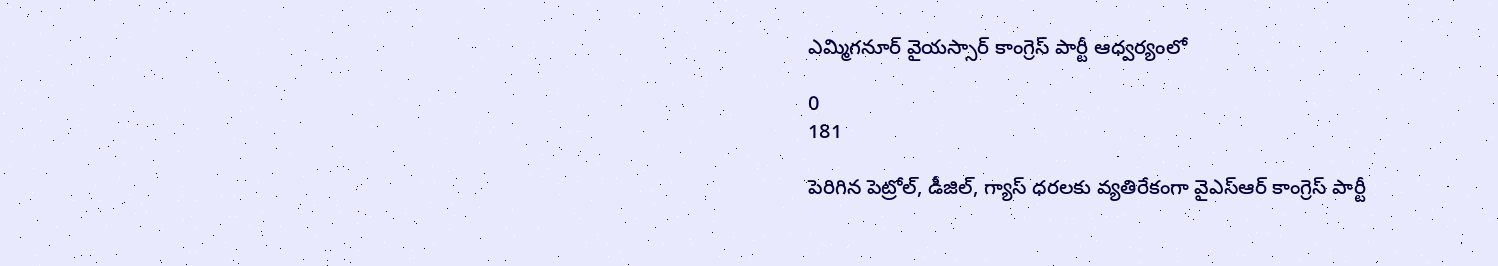ఎమ్మిగనూర్ వైయస్సార్ కాంగ్రెస్ పార్టీ ఆధ్వర్యంలో

0
181

పెరిగిన పెట్రోల్, డీజిల్, గ్యాస్ ధరలకు వ్యతిరేకంగా వైఎస్ఆర్ కాంగ్రెస్ పార్టీ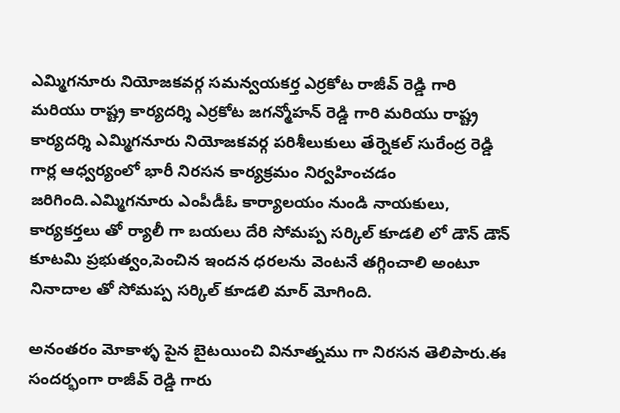ఎమ్మిగనూరు నియోజకవర్గ సమన్వయకర్త ఎర్రకోట రాజీవ్ రెడ్డి గారి మరియు రాష్ట్ర కార్యదర్శి ఎర్రకోట జగన్మోహన్ రెడ్డి గారి మరియు రాష్ట్ర కార్యదర్శి ఎమ్మిగనూరు నియోజకవర్గ పరిశీలుకులు తేర్నెకల్ సురేంద్ర రెడ్డి గార్ల ఆధ్వర్యంలో భారీ నిరసన కార్యక్రమం నిర్వహించడం జరిగింది.ఎమ్మిగనూరు ఎంపీడీఓ కార్యాలయం నుండి నాయకులు, కార్యకర్తలు తో ర్యాలీ గా బయలు దేరి సోమప్ప సర్కిల్ కూడలి లో డౌన్ డౌన్ కూటమి ప్రభుత్వం,పెంచిన ఇందన ధరలను వెంటనే తగ్గించాలి అంటూ నినాదాల తో సోమప్ప సర్కిల్ కూడలి మార్ మోగింది.

అనంతరం మోకాళ్ళ పైన బైటయించి వినూత్నము గా నిరసన తెలిపారు.ఈ సందర్భంగా రాజీవ్ రెడ్డి గారు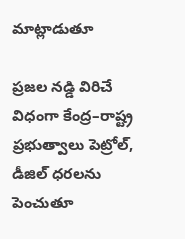మాట్లాడుతూ

ప్రజల నడ్డి విరిచే విధంగా కేంద్ర–రాష్ట్ర ప్రభుత్వాలు పెట్రోల్, డీజిల్ ధరలను పెంచుతూ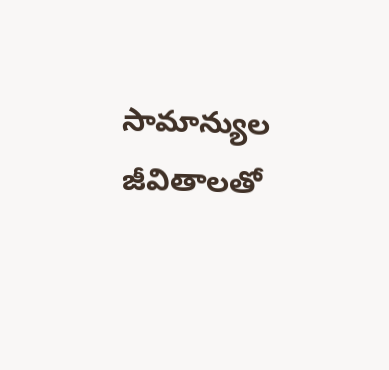సామాన్యుల జీవితాలతో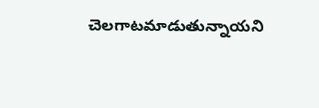చెలగాటమాడుతున్నాయని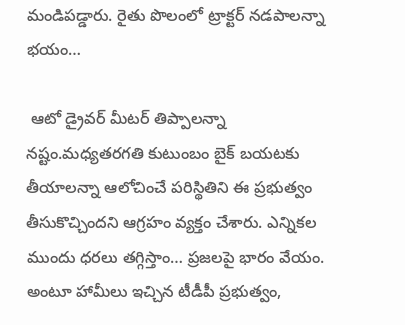మండిపడ్డారు. రైతు పొలంలో ట్రాక్టర్ నడపాలన్నా భయం…

 ఆటో డ్రైవర్ మీటర్ తిప్పాలన్నా నష్టం.మధ్యతరగతి కుటుంబం బైక్ బయటకు తీయాలన్నా ఆలోచించే పరిస్థితిని ఈ ప్రభుత్వం తీసుకొచ్చిందని ఆగ్రహం వ్యక్తం చేశారు. ఎన్నికల ముందు ధరలు తగ్గిస్తాం… ప్రజలపై భారం వేయం. అంటూ హామీలు ఇచ్చిన టీడీపీ ప్రభుత్వం,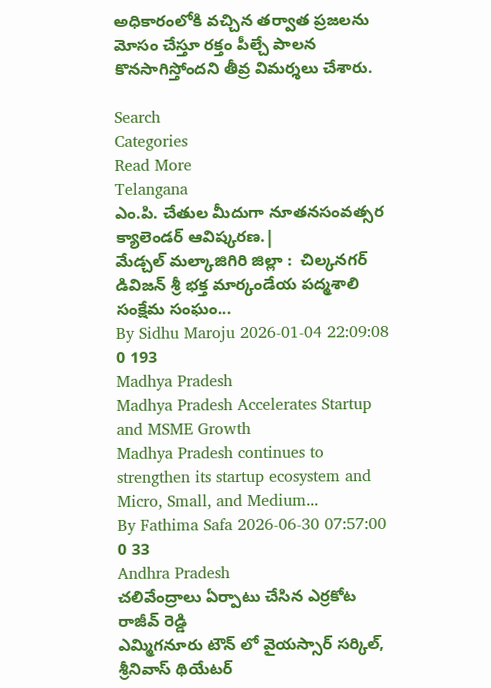అధికారంలోకి వచ్చిన తర్వాత ప్రజలను మోసం చేస్తూ రక్తం పీల్చే పాలన కొనసాగిస్తోందని తీవ్ర విమర్శలు చేశారు.

Search
Categories
Read More
Telangana
ఎం.పి. చేతుల మీదుగా నూతనసంవత్సర క్యాలెండర్ ఆవిష్కరణ.|
మేడ్చల్ మల్కాజిగిరి జిల్లా :  చిల్కనగర్ డివిజన్ శ్రీ భక్త మార్కండేయ పద్మశాలి సంక్షేమ సంఘం...
By Sidhu Maroju 2026-01-04 22:09:08 0 193
Madhya Pradesh
Madhya Pradesh Accelerates Startup and MSME Growth
Madhya Pradesh continues to strengthen its startup ecosystem and Micro, Small, and Medium...
By Fathima Safa 2026-06-30 07:57:00 0 33
Andhra Pradesh
చలివేంద్రాలు ఏర్పాటు చేసిన ఎర్రకోట రాజీవ్ రెడ్డి
ఎమ్మిగనూరు టౌన్ లో వైయస్సార్ సర్కిల్, శ్రీనివాస్ థియేటర్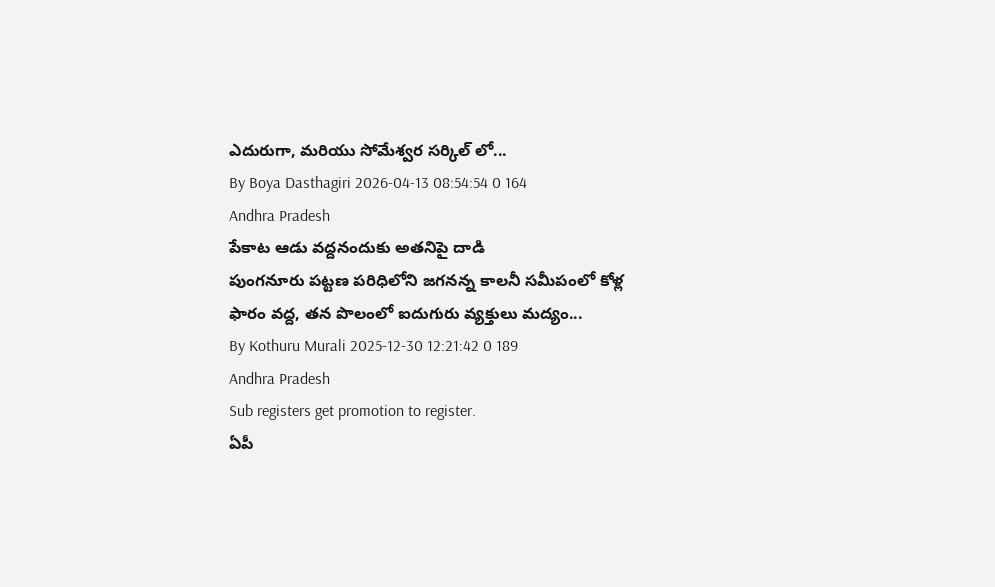ఎదురుగా, మరియు సోమేశ్వర సర్కిల్ లో...
By Boya Dasthagiri 2026-04-13 08:54:54 0 164
Andhra Pradesh
పేకాట ఆడు వద్దనందుకు అతనిపై దాడి
పుంగనూరు పట్టణ పరిధిలోని జగనన్న కాలనీ సమీపంలో కోళ్ల ఫారం వద్ద, తన పొలంలో ఐదుగురు వ్యక్తులు మద్యం...
By Kothuru Murali 2025-12-30 12:21:42 0 189
Andhra Pradesh
Sub registers get promotion to register.
ఏపీ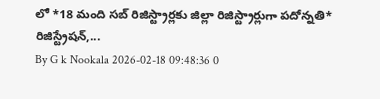లో *18 మంది సబ్ రిజిస్ట్రార్లకు జిల్లా రిజిస్ట్రార్లుగా పదోన్నతి*   రిజిస్ట్రేషన్,...
By G k Nookala 2026-02-18 09:48:36 0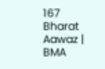167
Bharat Aawaz | BMA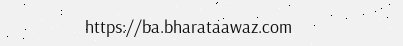https://ba.bharataawaz.com